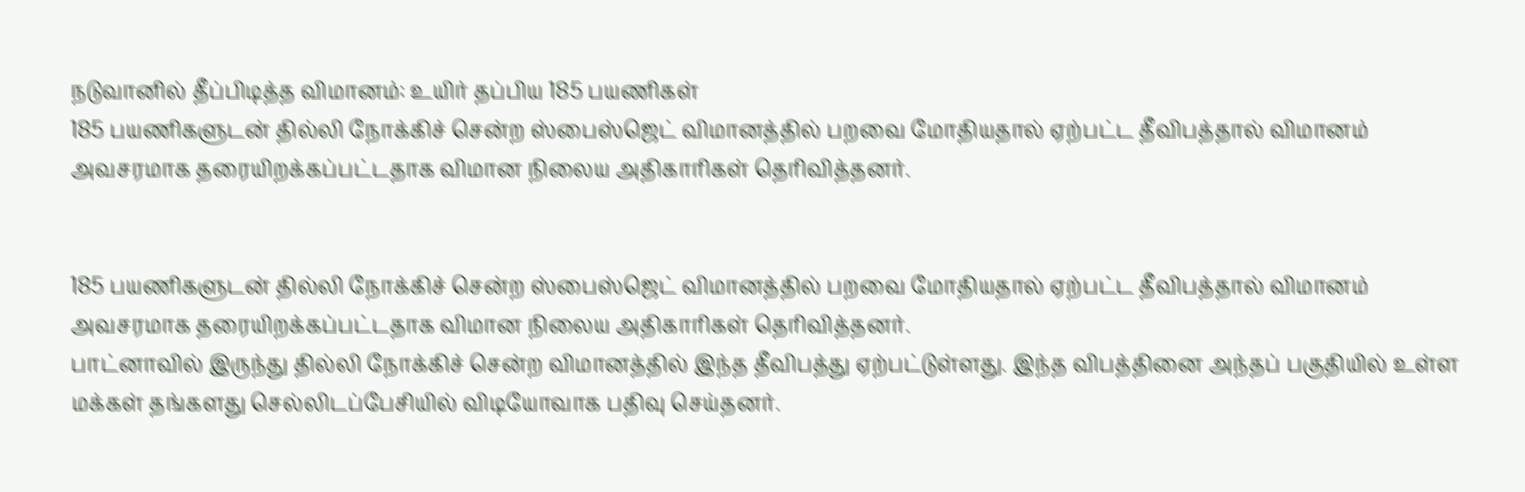நடுவானில் தீப்பிடித்த விமானம்: உயிர் தப்பிய 185 பயணிகள்
185 பயணிகளுடன் தில்லி நோக்கிச் சென்ற ஸ்பைஸ்ஜெட் விமானத்தில் பறவை மோதியதால் ஏற்பட்ட தீவிபத்தால் விமானம் அவசரமாக தரையிறக்கப்பட்டதாக விமான நிலைய அதிகாரிகள் தெரிவித்தனர்.


185 பயணிகளுடன் தில்லி நோக்கிச் சென்ற ஸ்பைஸ்ஜெட் விமானத்தில் பறவை மோதியதால் ஏற்பட்ட தீவிபத்தால் விமானம் அவசரமாக தரையிறக்கப்பட்டதாக விமான நிலைய அதிகாரிகள் தெரிவித்தனர்.
பாட்னாவில் இருந்து தில்லி நோக்கிச் சென்ற விமானத்தில் இந்த தீவிபத்து ஏற்பட்டுள்ளது. இந்த விபத்தினை அந்தப் பகுதியில் உள்ள மக்கள் தங்களது செல்லிடப்பேசியில் விடியோவாக பதிவு செய்தனர்.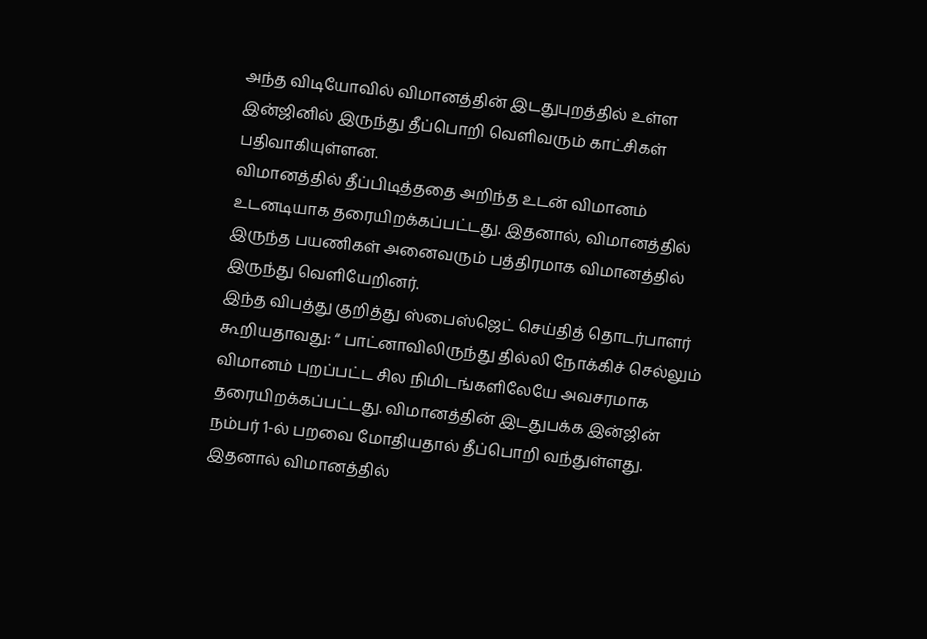அந்த விடியோவில் விமானத்தின் இடதுபுறத்தில் உள்ள இன்ஜினில் இருந்து தீப்பொறி வெளிவரும் காட்சிகள் பதிவாகியுள்ளன.
விமானத்தில் தீப்பிடித்ததை அறிந்த உடன் விமானம் உடனடியாக தரையிறக்கப்பட்டது. இதனால், விமானத்தில் இருந்த பயணிகள் அனைவரும் பத்திரமாக விமானத்தில் இருந்து வெளியேறினர்.
இந்த விபத்து குறித்து ஸ்பைஸ்ஜெட் செய்தித் தொடர்பாளர் கூறியதாவது: “ பாட்னாவிலிருந்து தில்லி நோக்கிச் செல்லும் விமானம் புறப்பட்ட சில நிமிடங்களிலேயே அவசரமாக தரையிறக்கப்பட்டது. விமானத்தின் இடதுபக்க இன்ஜின் நம்பர் 1-ல் பறவை மோதியதால் தீப்பொறி வந்துள்ளது. இதனால் விமானத்தில்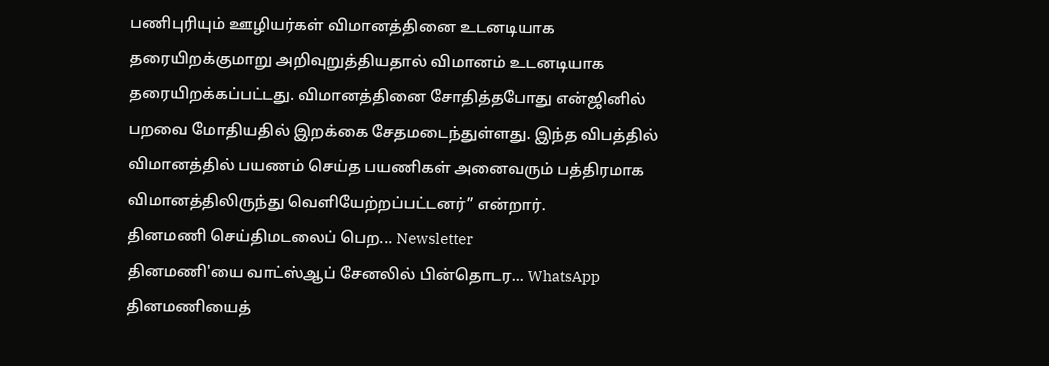பணிபுரியும் ஊழியர்கள் விமானத்தினை உடனடியாக தரையிறக்குமாறு அறிவுறுத்தியதால் விமானம் உடனடியாக தரையிறக்கப்பட்டது. விமானத்தினை சோதித்தபோது என்ஜினில் பறவை மோதியதில் இறக்கை சேதமடைந்துள்ளது. இந்த விபத்தில் விமானத்தில் பயணம் செய்த பயணிகள் அனைவரும் பத்திரமாக விமானத்திலிருந்து வெளியேற்றப்பட்டனர்” என்றார்.
தினமணி செய்திமடலைப் பெற... Newsletter
தினமணி'யை வாட்ஸ்ஆப் சேனலில் பின்தொடர... WhatsApp
தினமணியைத்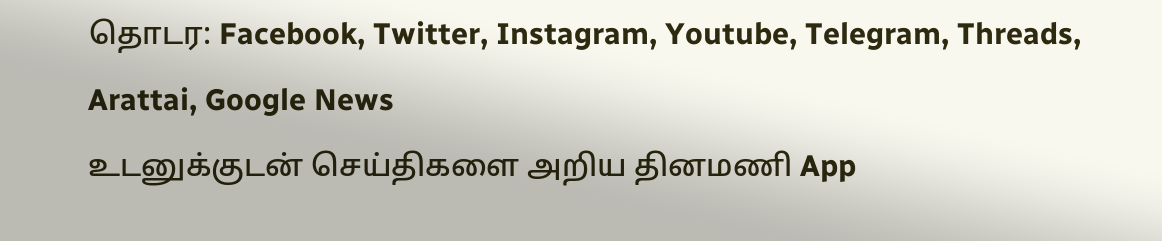தொடர: Facebook, Twitter, Instagram, Youtube, Telegram, Threads, Arattai, Google News
உடனுக்குடன் செய்திகளை அறிய தினமணி App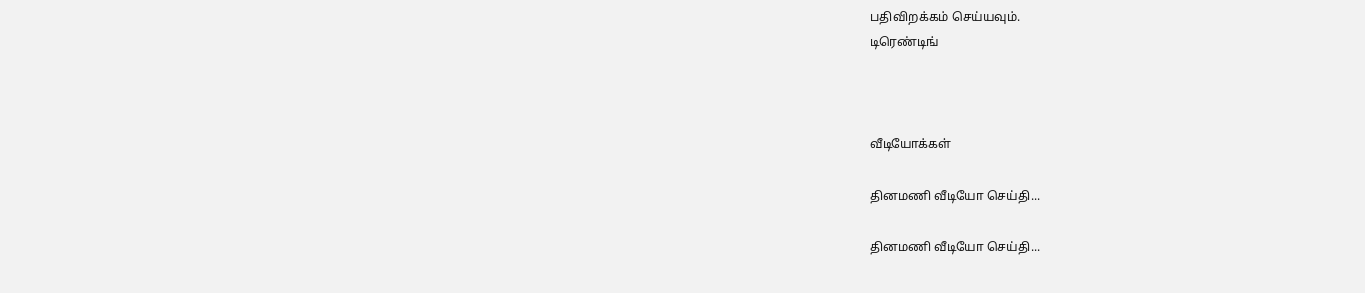பதிவிறக்கம் செய்யவும்.
டிரெண்டிங்



வீடியோக்கள்

தினமணி வீடியோ செய்தி...

தினமணி வீடியோ செய்தி...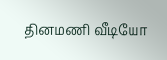தினமணி வீடியோ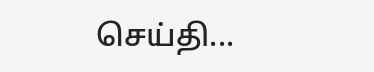செய்தி...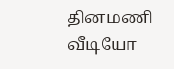தினமணி வீடியோ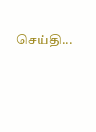செய்தி...